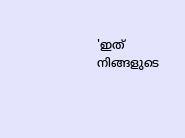'ഇത് നിങ്ങളുടെ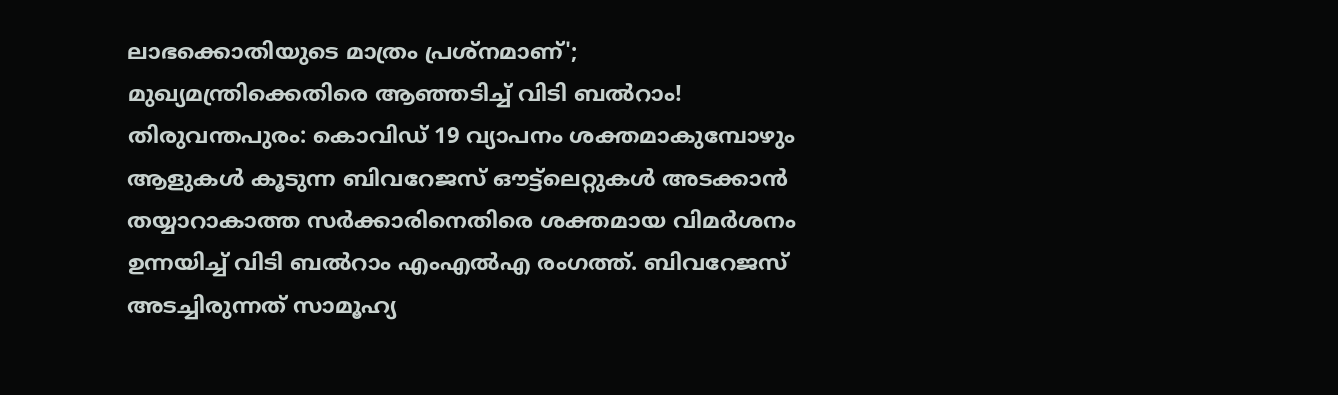ലാഭക്കൊതിയുടെ മാത്രം പ്രശ്നമാണ്'; മുഖ്യമന്ത്രിക്കെതിരെ ആഞ്ഞടിച്ച് വിടി ബൽറാം!
തിരുവന്തപുരം: കൊവിഡ് 19 വ്യാപനം ശക്തമാകുമ്പോഴും ആളുകൾ കൂടുന്ന ബിവറേജസ് ഔട്ട്ലെറ്റുകൾ അടക്കാൻ തയ്യാറാകാത്ത സർക്കാരിനെതിരെ ശക്തമായ വിമർശനം ഉന്നയിച്ച് വിടി ബൽറാം എംഎൽഎ രംഗത്ത്. ബിവറേജസ് അടച്ചിരുന്നത് സാമൂഹ്യ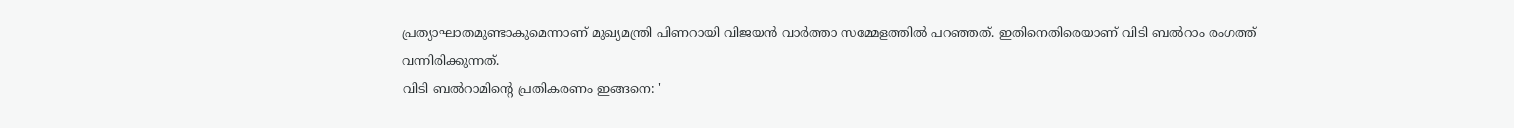പ്രത്യാഘാതമുണ്ടാകുമെന്നാണ് മുഖ്യമന്ത്രി പിണറായി വിജയൻ വാർത്താ സമ്മേളത്തിൽ പറഞ്ഞത്. ഇതിനെതിരെയാണ് വിടി ബൽറാം രംഗത്ത് വന്നിരിക്കുന്നത്.
വിടി ബൽറാമിന്റെ പ്രതികരണം ഇങ്ങനെ: '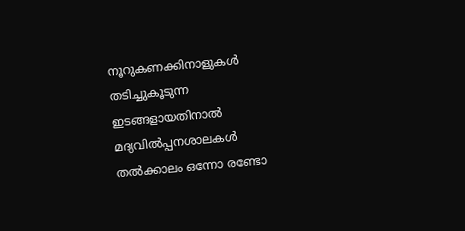നൂറുകണക്കിനാളുകൾ തടിച്ചുകൂടുന്ന ഇടങ്ങളായതിനാൽ മദ്യവിൽപ്പനശാലകൾ തൽക്കാലം ഒന്നോ രണ്ടോ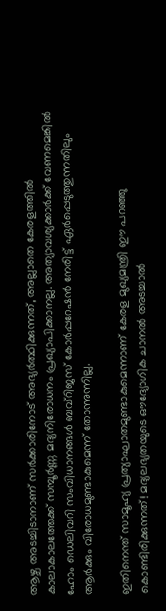ആഴ്ച അടച്ചിടാനാണ് സർക്കാരിനോട് അഭ്യർത്ഥിക്കുന്നത്, അല്ലാതെ കേരളത്തിൽ കാലാകാലത്തേക്ക് സമ്പൂർണ്ണ മദ്യനിരോധനം പ്രഖ്യാപിക്കാനല്ല. അത്യാവശ്യക്കാർക്ക് വേണമെങ്കിൽ ഹോം ഡെലിവറി സംവിധാനങ്ങൾ ബവ്റിജസ് കോർപ്പറേഷൻ നേരിട്ട് ഏർപ്പെടുത്തുന്നതിലും ആർക്കും വിരോധമുണ്ടാകുമെന്ന് തോന്നുന്നില്ല.

ഇതിനെന്ത് സാമൂഹ്യ പ്രത്യാഘാതമുണ്ടാകുമെന്നാണ് കേരള മുഖ്യമന്ത്രി ഈ പറഞ്ഞു കൊണ്ടിരിക്കുന്നത്! മദ്യലഭ്യതയുടെ ഔദ്യോഗിക ചാനൽ അടച്ചാൽ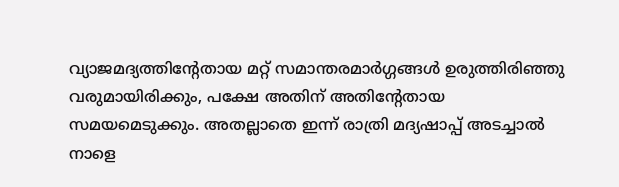വ്യാജമദ്യത്തിൻ്റേതായ മറ്റ് സമാന്തരമാർഗ്ഗങ്ങൾ ഉരുത്തിരിഞ്ഞു വരുമായിരിക്കും, പക്ഷേ അതിന് അതിൻ്റേതായ സമയമെടുക്കും. അതല്ലാതെ ഇന്ന് രാത്രി മദ്യഷാപ്പ് അടച്ചാൽ നാളെ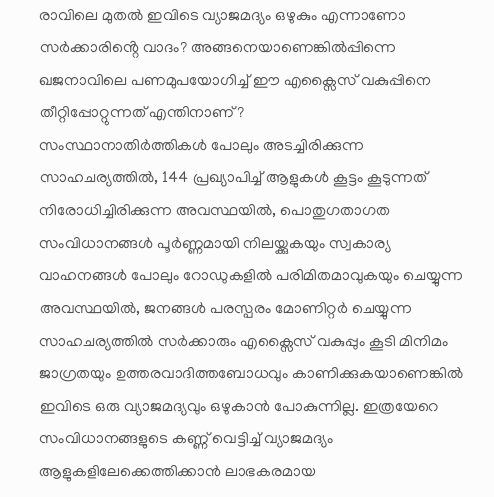രാവിലെ മുതൽ ഇവിടെ വ്യാജമദ്യം ഒഴുകും എന്നാണോ സർക്കാരിൻ്റെ വാദം? അങ്ങനെയാണെങ്കിൽപ്പിന്നെ ഖജനാവിലെ പണമുപയോഗിച്ച് ഈ എക്സൈസ് വകുപ്പിനെ തീറ്റിപ്പോറ്റുന്നത് എന്തിനാണ്?
സംസ്ഥാനാതിർത്തികൾ പോലും അടച്ചിരിക്കുന്ന സാഹചര്യത്തിൽ, 144 പ്രഖ്യാപിച്ച് ആളുകൾ കൂട്ടം കൂടുന്നത് നിരോധിച്ചിരിക്കുന്ന അവസ്ഥയിൽ, പൊതുഗതാഗത സംവിധാനങ്ങൾ പൂർണ്ണമായി നിലയ്ക്കുകയും സ്വകാര്യ വാഹനങ്ങൾ പോലും റോഡുകളിൽ പരിമിതമാവുകയും ചെയ്യുന്ന അവസ്ഥയിൽ, ജനങ്ങൾ പരസ്പരം മോണിറ്റർ ചെയ്യുന്ന സാഹചര്യത്തിൽ സർക്കാരും എക്സൈസ് വകുപ്പും കൂടി മിനിമം ജാഗ്രതയും ഉത്തരവാദിത്തബോധവും കാണിക്കുകയാണെങ്കിൽ ഇവിടെ ഒരു വ്യാജമദ്യവും ഒഴുകാൻ പോകുന്നില്ല. ഇത്രയേറെ സംവിധാനങ്ങളുടെ കണ്ണ് വെട്ടിച്ച് വ്യാജമദ്യം ആളുകളിലേക്കെത്തിക്കാൻ ലാഭകരമായ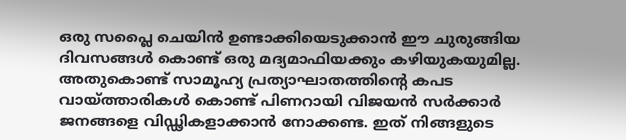ഒരു സപ്ലൈ ചെയിൻ ഉണ്ടാക്കിയെടുക്കാൻ ഈ ചുരുങ്ങിയ ദിവസങ്ങൾ കൊണ്ട് ഒരു മദ്യമാഫിയക്കും കഴിയുകയുമില്ല.
അതുകൊണ്ട് സാമൂഹ്യ പ്രത്യാഘാതത്തിൻ്റെ കപട വായ്ത്താരികൾ കൊണ്ട് പിണറായി വിജയൻ സർക്കാർ ജനങ്ങളെ വിഡ്ഢികളാക്കാൻ നോക്കണ്ട. ഇത് നിങ്ങളുടെ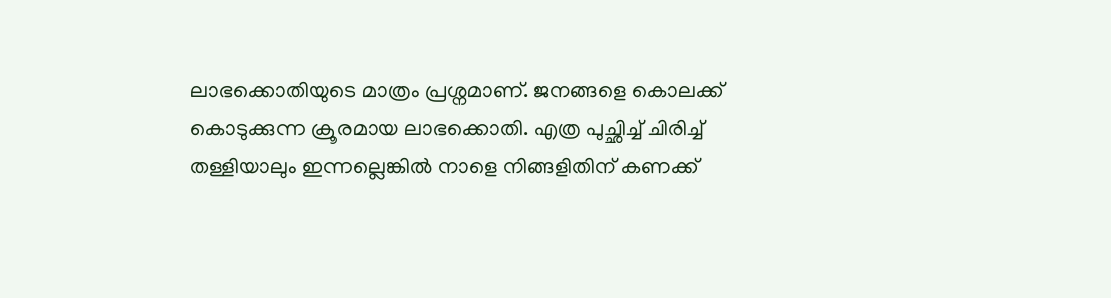ലാഭക്കൊതിയുടെ മാത്രം പ്രശ്നമാണ്. ജനങ്ങളെ കൊലക്ക് കൊടുക്കുന്ന ക്രൂരമായ ലാഭക്കൊതി. എത്ര പുച്ഛിച്ച് ചിരിച്ച് തള്ളിയാലും ഇന്നല്ലെങ്കിൽ നാളെ നിങ്ങളിതിന് കണക്ക്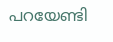പറയേണ്ടി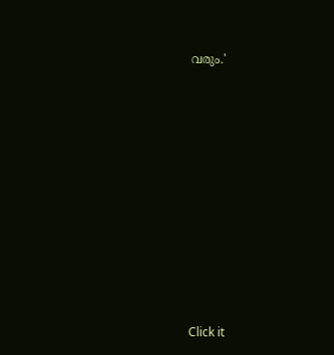വരും.'












Click it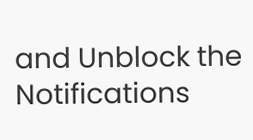and Unblock the Notifications